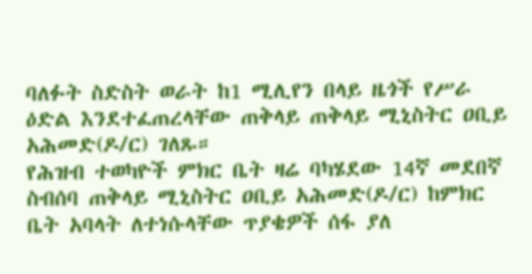ባለፉት ስድስት ወራት ከ1 ሚሊየን በላይ ዜጎች የሥራ ዕድል እንደተፈጠረላቸው ጠቅላይ ጠቅላይ ሚኒስትር ዐቢይ አሕመድ(ዶ/ር) ገለጹ።
የሕዝብ ተወካዮች ምክር ቤት ዛሬ ባካሄደው 14ኛ መደበኛ ስብሰባ ጠቅላይ ሚኒስትር ዐቢይ አሕመድ(ዶ/ር) ከምክር ቤት አባላት ለተነሱላቸው ጥያቄዎች ሰፋ ያለ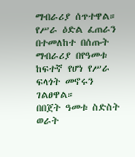ማብራሪያ ሰጥተዋል።
የሥራ ዕድል ፈጠራን በተመለከተ በሰጡት ማብራሪያ በየዓመቱ ከፍተኛ የሆነ የሥራ ፍላጎት መኖሩን ገልፀዋል።
በበጀት ዓመቱ ስድስት ወራት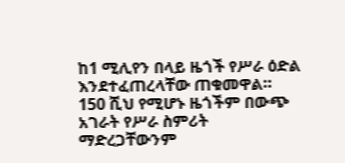ከ1 ሚሊየን በላይ ዜጎች የሥራ ዕድል እንደተፈጠረላቸው ጠቁመዋል።
150 ሺህ የሚሆኑ ዜጎችም በውጭ አገራት የሥራ ስምሪት ማድረጋቸውንም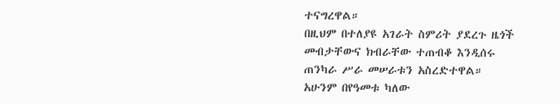ተናግረዋል።
በዚህም በተለያዩ አገራት ስምሪት ያደረጉ ዜጎች መብታቸውና ክብራቸው ተጠብቆ እንዲሰሩ ጠንካራ ሥራ መሠራቱን አስረድተዋል።
አሁንም በየዓመቱ ካለው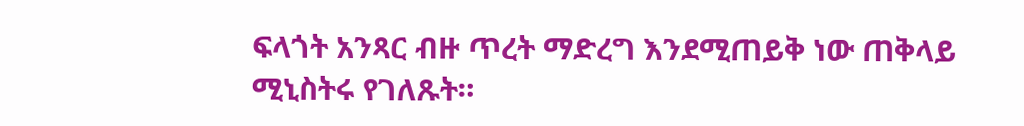ፍላጎት አንጻር ብዙ ጥረት ማድረግ እንደሚጠይቅ ነው ጠቅላይ ሚኒስትሩ የገለጹት።